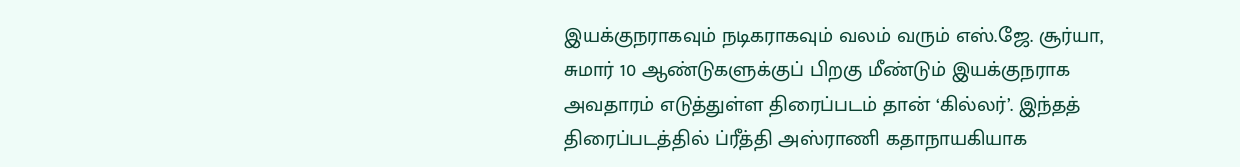இயக்குநராகவும் நடிகராகவும் வலம் வரும் எஸ்.ஜே. சூர்யா, சுமார் 10 ஆண்டுகளுக்குப் பிறகு மீண்டும் இயக்குநராக அவதாரம் எடுத்துள்ள திரைப்படம் தான் ‘கில்லர்’. இந்தத் திரைப்படத்தில் ப்ரீத்தி அஸ்ராணி கதாநாயகியாக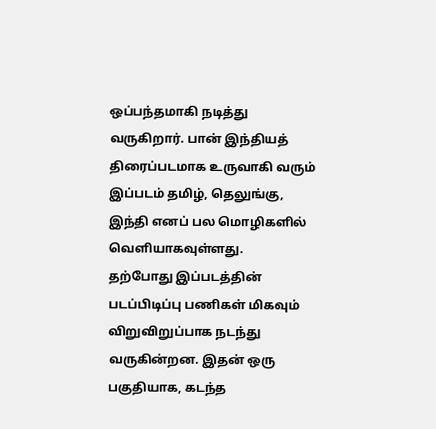ஒப்பந்தமாகி நடித்து வருகிறார். பான் இந்தியத் திரைப்படமாக உருவாகி வரும் இப்படம் தமிழ், தெலுங்கு, இந்தி எனப் பல மொழிகளில் வெளியாகவுள்ளது.
தற்போது இப்படத்தின் படப்பிடிப்பு பணிகள் மிகவும் விறுவிறுப்பாக நடந்து வருகின்றன. இதன் ஒரு பகுதியாக, கடந்த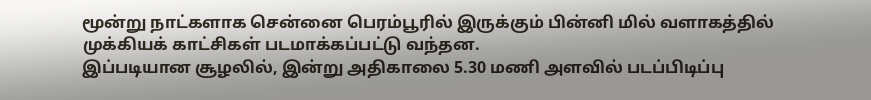மூன்று நாட்களாக சென்னை பெரம்பூரில் இருக்கும் பின்னி மில் வளாகத்தில் முக்கியக் காட்சிகள் படமாக்கப்பட்டு வந்தன.
இப்படியான சூழலில், இன்று அதிகாலை 5.30 மணி அளவில் படப்பிடிப்பு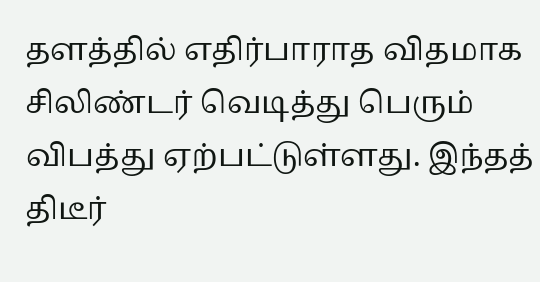தளத்தில் எதிர்பாராத விதமாக சிலிண்டர் வெடித்து பெரும் விபத்து ஏற்பட்டுள்ளது. இந்தத் திடீர்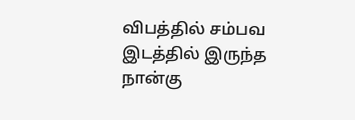விபத்தில் சம்பவ இடத்தில் இருந்த நான்கு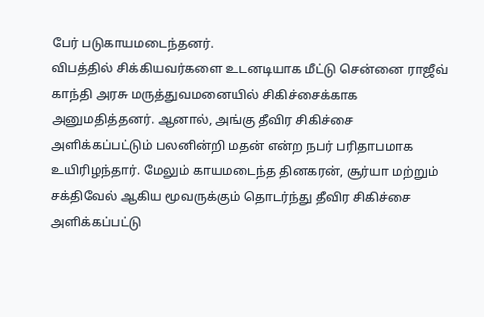பேர் படுகாயமடைந்தனர்.
விபத்தில் சிக்கியவர்களை உடனடியாக மீட்டு சென்னை ராஜீவ் காந்தி அரசு மருத்துவமனையில் சிகிச்சைக்காக அனுமதித்தனர். ஆனால், அங்கு தீவிர சிகிச்சை அளிக்கப்பட்டும் பலனின்றி மதன் என்ற நபர் பரிதாபமாக உயிரிழந்தார். மேலும் காயமடைந்த தினகரன், சூர்யா மற்றும் சக்திவேல் ஆகிய மூவருக்கும் தொடர்ந்து தீவிர சிகிச்சை அளிக்கப்பட்டு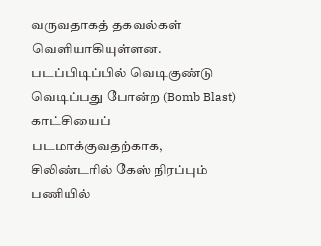வருவதாகத் தகவல்கள் வெளியாகியுள்ளன.
படப்பிடிப்பில் வெடிகுண்டு வெடிப்பது போன்ற (Bomb Blast) காட்சியைப் படமாக்குவதற்காக, சிலிண்டரில் கேஸ் நிரப்பும் பணியில்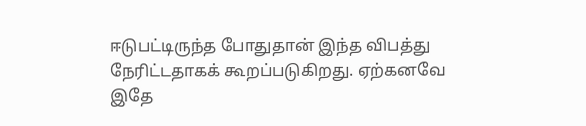ஈடுபட்டிருந்த போதுதான் இந்த விபத்து நேரிட்டதாகக் கூறப்படுகிறது. ஏற்கனவே இதே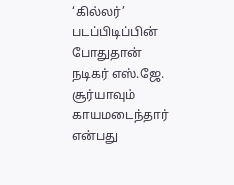‘கில்லர்’ படப்பிடிப்பின் போதுதான் நடிகர் எஸ்.ஜே. சூர்யாவும் காயமடைந்தார் என்பது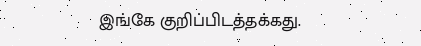இங்கே குறிப்பிடத்தக்கது.